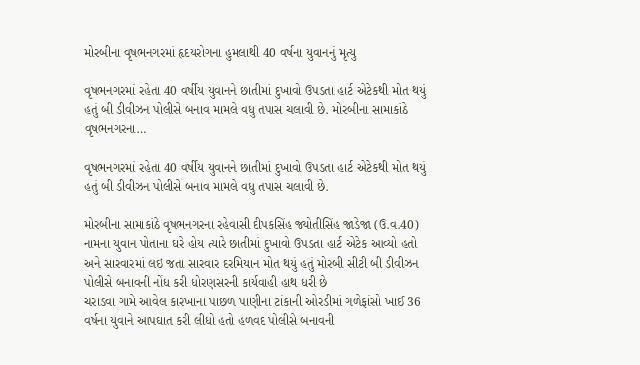મોરબીના વૃષભનગરમાં હૃદયરોગના હુમલાથી 40 વર્ષના યુવાનનું મૃત્યુ

વૃષભનગરમાં રહેતા 40 વર્ષીય યુવાનને છાતીમાં દુખાવો ઉપડતા હાર્ટ એટેકથી મોત થયું હતું બી ડીવીઝન પોલીસે બનાવ મામલે વધુ તપાસ ચલાવી છે. મોરબીના સામાકાંઠે વૃષભનગરના…

વૃષભનગરમાં રહેતા 40 વર્ષીય યુવાનને છાતીમાં દુખાવો ઉપડતા હાર્ટ એટેકથી મોત થયું હતું બી ડીવીઝન પોલીસે બનાવ મામલે વધુ તપાસ ચલાવી છે.

મોરબીના સામાકાંઠે વૃષભનગરના રહેવાસી દીપકસિંહ જ્યોતીસિંહ જાડેજા (ઉ.વ.40) નામના યુવાન પોતાના ઘરે હોય ત્યારે છાતીમાં દુખાવો ઉપડતા હાર્ટ એટેક આવ્યો હતો અને સારવારમાં લઇ જતા સારવાર દરમિયાન મોત થયું હતું મોરબી સીટી બી ડીવીઝન પોલીસે બનાવની નોંધ કરી ધોરણસરની કાર્યવાહી હાથ ધરી છે
ચરાડવા ગામે આવેલ કારખાના પાછળ પાણીના ટાંકાની ઓરડીમાં ગળેફાંસો ખાઈ 36 વર્ષના યુવાને આપઘાત કરી લીધો હતો હળવદ પોલીસે બનાવની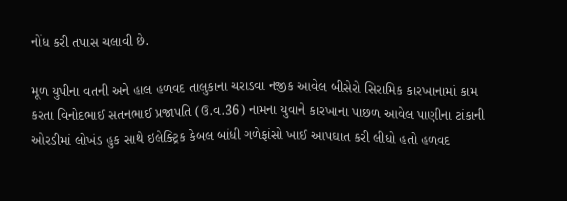નોંધ કરી તપાસ ચલાવી છે.

મૂળ યુપીના વતની અને હાલ હળવદ તાલુકાના ચરાડવા નજીક આવેલ બીસેરો સિરામિક કારખાનામાં કામ કરતા વિનોદભાઈ સતનભાઈ પ્રજાપતિ (ઉ.વ.36) નામના યુવાને કારખાના પાછળ આવેલ પાણીના ટાંકાની ઓરડીમાં લોખંડ હુક સાથે ઇલેક્ટ્રિક કેબલ બાંધી ગળેફાંસો ખાઈ આપઘાત કરી લીધો હતો હળવદ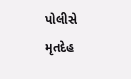પોલીસે મૃતદેહ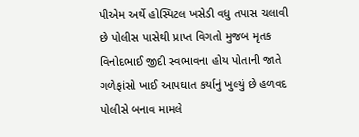પીએમ અર્થે હોસ્પિટલ ખસેડી વધુ તપાસ ચલાવી છે પોલીસ પાસેથી પ્રાપ્ત વિગતો મુજબ મૃતક વિનોદભાઈ જીદી સ્વભાવના હોય પોતાની જાતે ગળેફાંસો ખાઈ આપઘાત કર્યાનું ખુલ્યું છે હળવદ પોલીસે બનાવ મામલે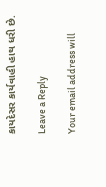કાયદેસર કાર્યવાહી હાથ ધરી છે.

Leave a Reply

Your email address will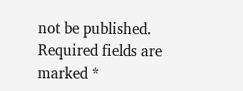not be published. Required fields are marked *